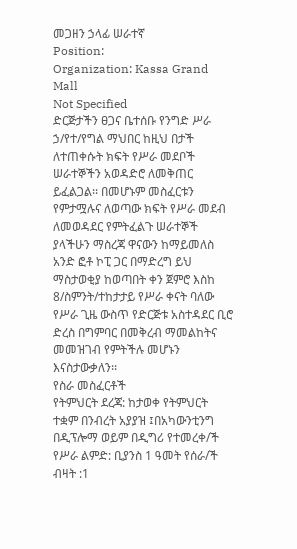መጋዘን ኃላፊ ሠራተኛ
Position:
Organization: Kassa Grand Mall
Not Specified
ድርጅታችን ፀጋና ቤተሰቡ የንግድ ሥራ ኃ/የተ/የግል ማህበር ከዚህ በታች ለተጠቀሱት ክፍት የሥራ መደቦች ሠራተኞችን አወዳድሮ ለመቅጠር ይፈልጋል፡፡ በመሆኑም መስፈርቱን የምታሟሉና ለወጣው ክፍት የሥራ መደብ ለመወዳደር የምትፈልጉ ሠራተኞች ያላችሁን ማስረጃ ዋናውን ከማይመለስ አንድ ፎቶ ኮፒ ጋር በማድረግ ይህ ማስታወቂያ ከወጣበት ቀን ጀምሮ እስከ 8/ስምንት/ተከታታይ የሥራ ቀናት ባለው የሥራ ጊዜ ውስጥ የድርጅቱ አስተዳደር ቢሮ ድረስ በግምባር በመቅረብ ማመልከትና መመዝገብ የምትችሉ መሆኑን እናስታውቃለን፡፡
የስራ መስፈርቶች
የትምህርት ደረጃ: ከታወቀ የትምህርት ተቋም በንብረት አያያዝ ፤በአካውንቲንግ በዲፕሎማ ወይም በዲግሪ የተመረቀ/ች
የሥራ ልምድ: ቢያንስ 1 ዓመት የሰራ/ች
ብዛት :1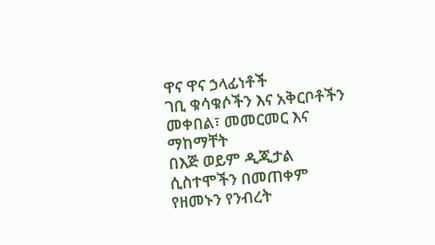ዋና ዋና ኃላፊነቶች
ገቢ ቁሳቁሶችን እና አቅርቦቶችን መቀበል፣ መመርመር እና ማከማቸት
በእጅ ወይም ዲጂታል ሲስተሞችን በመጠቀም የዘመኑን የንብረት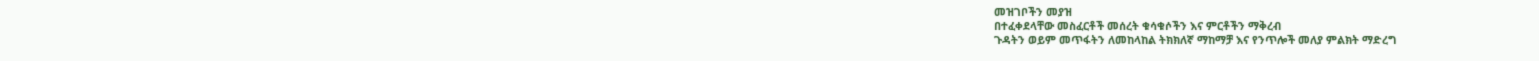መዝገቦችን መያዝ
በተፈቀደላቸው መስፈርቶች መሰረት ቁሳቁሶችን እና ምርቶችን ማቅረብ
ጉዳትን ወይም መጥፋትን ለመከላከል ትክክለኛ ማከማቻ እና የንጥሎች መለያ ምልክት ማድረግ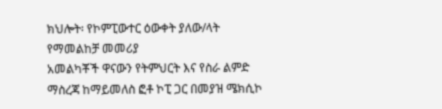ክህሎት፡ የኮምፒውተር ዕውቀት ያለው/ላት
የማመልከቻ መመሪያ
አመልካቾች ዋናውን የትምህርት እና የስራ ልምድ ማስረጃ ከማይመለስ ፎቶ ኮፒ ጋር በመያዝ ሜክሲኮ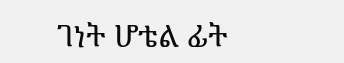ገነት ሆቴል ፊት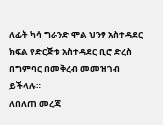ለፊት ካሳ ግራንድ ሞል ህንፃ አስተዳደር ክፍል የድርጅቱ አስተዳደር ቢሮ ድረስ በግምባር በመቅረብ መመዝገብ ይችላሉ።
ለበለጠ መረጃ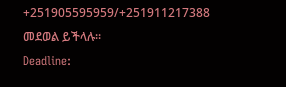+251905595959/+251911217388 መደወል ይችላሉ።
Deadline: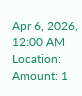Apr 6, 2026, 12:00 AM
Location:
Amount: 1